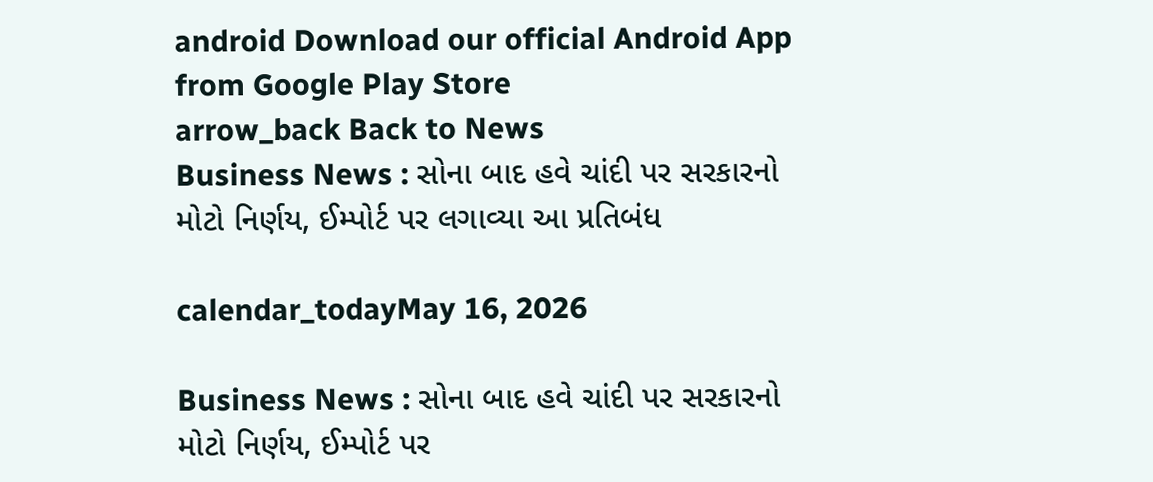android Download our official Android App from Google Play Store
arrow_back Back to News
Business News : સોના બાદ હવે ચાંદી પર સરકારનો મોટો નિર્ણય, ઈમ્પોર્ટ પર લગાવ્યા આ પ્રતિબંધ

calendar_todayMay 16, 2026

Business News : સોના બાદ હવે ચાંદી પર સરકારનો મોટો નિર્ણય, ઈમ્પોર્ટ પર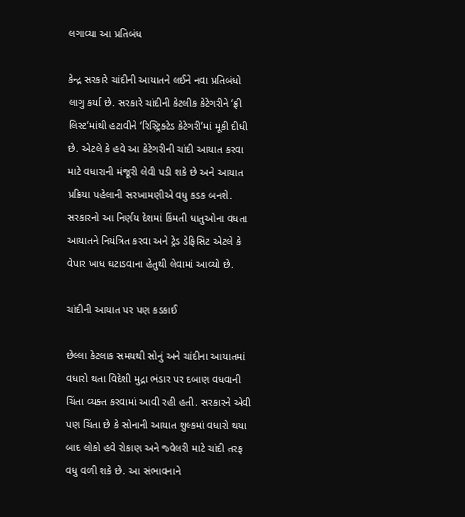લગાવ્યા આ પ્રતિબંધ

કેન્દ્ર સરકારે ચાંદીની આયાતને લઈને નવા પ્રતિબંધો લાગુ કર્યા છે. સરકારે ચાંદીની કેટલીક કેટેગરીને ‘ફ્રી લિસ્ટ’માંથી હટાવીને ‘રિસ્ટ્રિક્ટેડ કેટેગરી’માં મૂકી દીધી છે. એટલે કે હવે આ કેટેગરીની ચાંદી આયાત કરવા માટે વધારાની મંજૂરી લેવી પડી શકે છે અને આયાત પ્રક્રિયા પહેલાની સરખામણીએ વધુ કડક બનશે. સરકારનો આ નિર્ણય દેશમાં કિંમતી ધાતુઓના વધતા આયાતને નિયંત્રિત કરવા અને ટ્રેડ ડેફિસિટ એટલે કે વેપાર ખાધ ઘટાડવાના હેતુથી લેવામાં આવ્યો છે.

ચાંદીની આયાત પર પણ કડકાઈ

છેલ્લા કેટલાક સમયથી સોનું અને ચાંદીના આયાતમાં વધારો થતા વિદેશી મુદ્રા ભંડાર પર દબાણ વધવાની ચિંતા વ્યક્ત કરવામાં આવી રહી હતી. સરકારને એવી પણ ચિંતા છે કે સોનાની આયાત શુલ્કમાં વધારો થયા બાદ લોકો હવે રોકાણ અને જ્વેલરી માટે ચાંદી તરફ વધુ વળી શકે છે. આ સંભાવનાને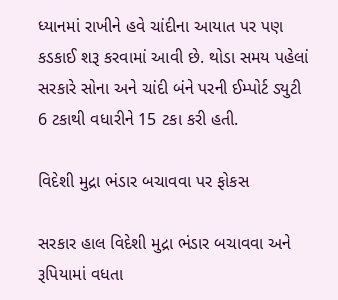ધ્યાનમાં રાખીને હવે ચાંદીના આયાત પર પણ કડકાઈ શરૂ કરવામાં આવી છે. થોડા સમય પહેલાં સરકારે સોના અને ચાંદી બંને પરની ઈમ્પોર્ટ ડ્યુટી 6 ટકાથી વધારીને 15 ટકા કરી હતી.

વિદેશી મુદ્રા ભંડાર બચાવવા પર ફોકસ

સરકાર હાલ વિદેશી મુદ્રા ભંડાર બચાવવા અને રૂપિયામાં વધતા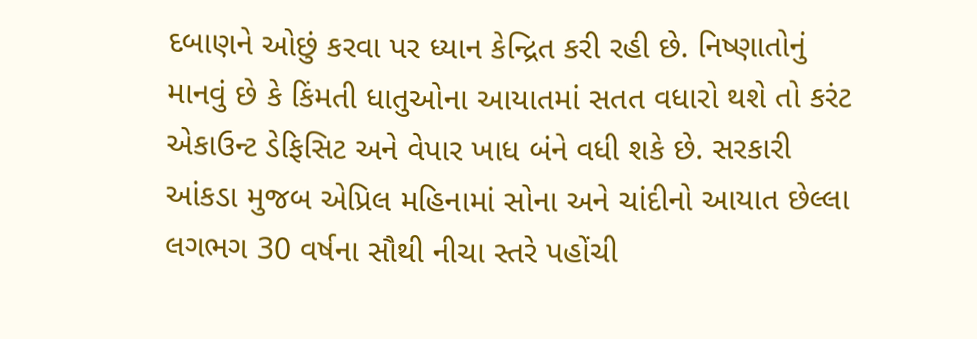દબાણને ઓછું કરવા પર ધ્યાન કેન્દ્રિત કરી રહી છે. નિષ્ણાતોનું માનવું છે કે કિંમતી ધાતુઓના આયાતમાં સતત વધારો થશે તો કરંટ એકાઉન્ટ ડેફિસિટ અને વેપાર ખાધ બંને વધી શકે છે. સરકારી આંકડા મુજબ એપ્રિલ મહિનામાં સોના અને ચાંદીનો આયાત છેલ્લા લગભગ 30 વર્ષના સૌથી નીચા સ્તરે પહોંચી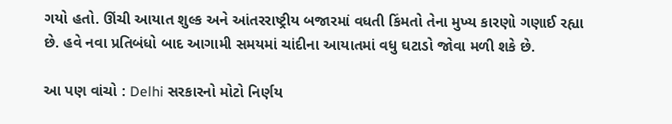ગયો હતો. ઊંચી આયાત શુલ્ક અને આંતરરાષ્ટ્રીય બજારમાં વધતી કિંમતો તેના મુખ્ય કારણો ગણાઈ રહ્યા છે. હવે નવા પ્રતિબંધો બાદ આગામી સમયમાં ચાંદીના આયાતમાં વધુ ઘટાડો જોવા મળી શકે છે.

આ પણ વાંચો : Delhi સરકારનો મોટો નિર્ણય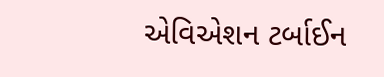એવિએશન ટર્બાઈન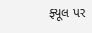ફ્યૂલ પર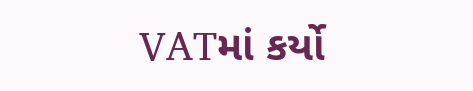VATમાં કર્યો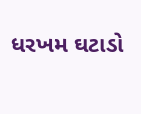ધરખમ ઘટાડો